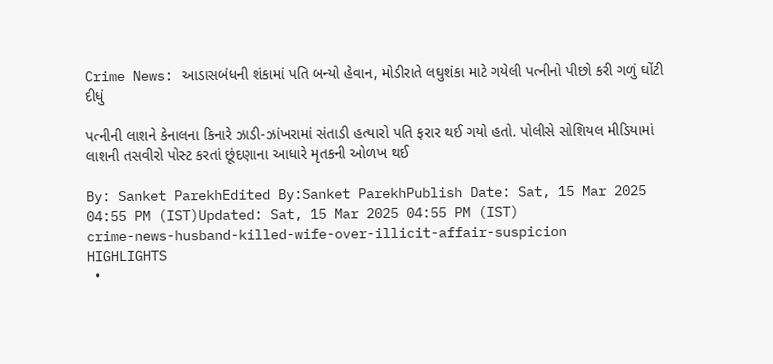Crime News: આડાસબંધની શંકામાં પતિ બન્યો હેવાન, મોડીરાતે લઘુશંકા માટે ગયેલી પત્નીનો પીછો કરી ગળું ઘોંટી દીધું

પત્નીની લાશને કેનાલના કિનારે ઝાડી-ઝાંખરામાં સંતાડી હત્યારો પતિ ફરાર થઈ ગયો હતો. પોલીસે સોશિયલ મીડિયામાં લાશની તસવીરો પોસ્ટ કરતાં છૂંદણાના આધારે મૃતકની ઓળખ થઈ

By: Sanket ParekhEdited By:Sanket ParekhPublish Date: Sat, 15 Mar 2025 04:55 PM (IST)Updated: Sat, 15 Mar 2025 04:55 PM (IST)
crime-news-husband-killed-wife-over-illicit-affair-suspicion
HIGHLIGHTS
  •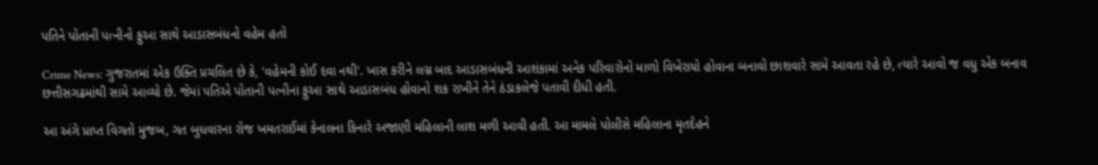પતિને પોતાની પત્નીનો ફુઆ સાથે આડાસબંધનો વહેમ હતો

Crime News: ગુજરાતમાં એક ઉક્તિ પ્રચલિત છે કે, 'વહેમની કોઈ દવા નથી'. ખાસ કરીને લગ્ન બાદ આડાસબંધની આશંકામાં અનેક પરિવારોનો માળો વિખેરાયો હોવાના બનાવો છાશવારે સામે આવતા રહે છે, ત્યારે આવો જ વધુ એક બનાવ છત્તીસગઢમાંથી સામે આવ્યો છે. જેમાં પતિએ પોતાની પત્નીના ફુઆ સાથે આડાસબંધ હોવાનો શક રાખીને તેને ઠંડાકલેજે પતાવી દીધી હતી.

આ અંગે પ્રાપ્ત વિગતો મુજબ, ગત બુધવારના રોજ ખમતરાઈમાં કેનાલના કિનારે અજાણી મહિલાની લાશ મળી આવી હતી. આ મામલે પોલીસે મહિલાના મૃતદેહને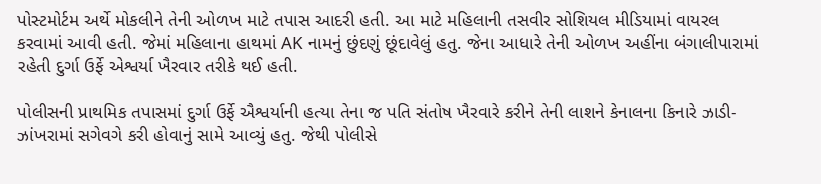પોસ્ટમોર્ટમ અર્થે મોકલીને તેની ઓળખ માટે તપાસ આદરી હતી. આ માટે મહિલાની તસવીર સોશિયલ મીડિયામાં વાયરલ કરવામાં આવી હતી. જેમાં મહિલાના હાથમાં AK નામનું છુંદણું છૂંદાવેલું હતુ. જેના આધારે તેની ઓળખ અહીંના બંગાલીપારામાં રહેતી દુર્ગા ઉર્ફે એશ્વર્યા ખૈરવાર તરીકે થઈ હતી.

પોલીસની પ્રાથમિક તપાસમાં દુર્ગા ઉર્ફે ઐશ્વર્યાની હત્યા તેના જ પતિ સંતોષ ખૈરવારે કરીને તેની લાશને કેનાલના કિનારે ઝાડી-ઝાંખરામાં સગેવગે કરી હોવાનું સામે આવ્યું હતુ. જેથી પોલીસે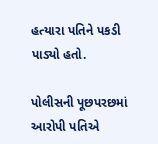હત્યારા પતિને પકડી પાડ્યો હતો.

પોલીસની પૂછપરછમાં આરોપી પતિએ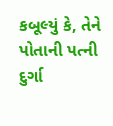કબૂલ્યું કે, તેને પોતાની પત્ની દુર્ગા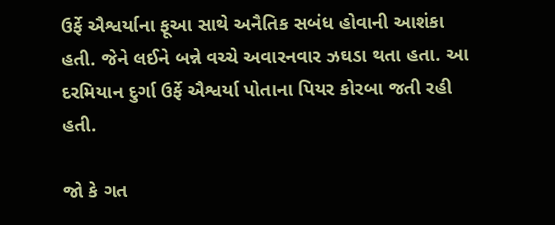ઉર્ફે ઐશ્વર્યાના ફૂઆ સાથે અનૈતિક સબંધ હોવાની આશંકા હતી. જેને લઈને બન્ને વચ્ચે અવારનવાર ઝઘડા થતા હતા. આ દરમિયાન દુર્ગા ઉર્ફે ઐશ્વર્યા પોતાના પિયર કોરબા જતી રહી હતી.

જો કે ગત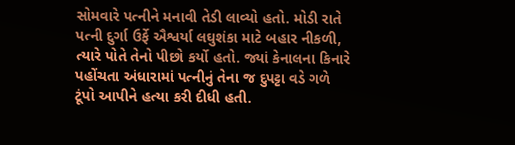સોમવારે પત્નીને મનાવી તેડી લાવ્યો હતો. મોડી રાતે પત્ની દુર્ગા ઉર્ફે ઐશ્વર્યા લઘુશંકા માટે બહાર નીકળી, ત્યારે પોતે તેનો પીછો કર્યો હતો. જ્યાં કેનાલના કિનારે પહોંચતા અંધારામાં પત્નીનું તેના જ દુપટ્ટા વડે ગળે ટૂંપો આપીને હત્યા કરી દીધી હતી.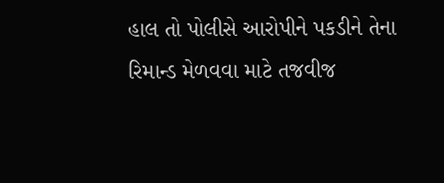હાલ તો પોલીસે આરોપીને પકડીને તેના રિમાન્ડ મેળવવા માટે તજવીજ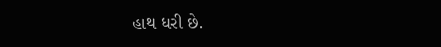હાથ ધરી છે.